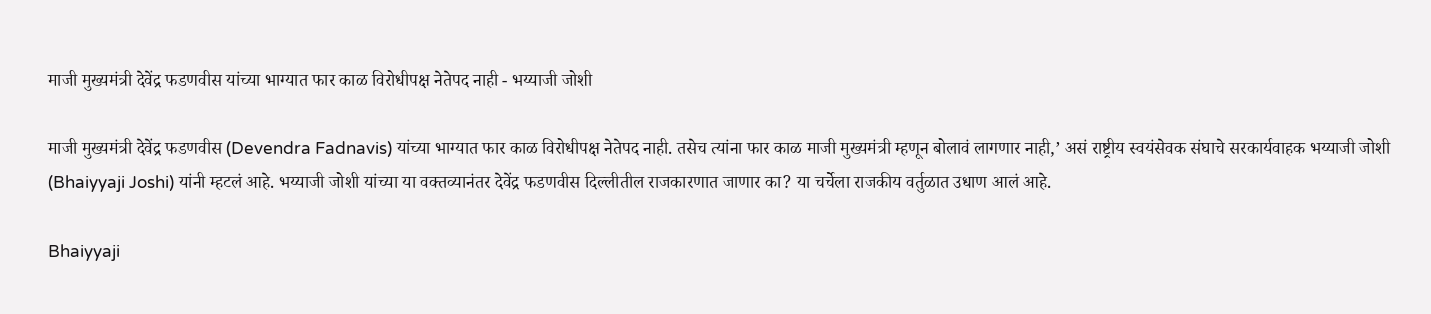माजी मुख्यमंत्री देवेंद्र फडणवीस यांच्या भाग्यात फार काळ विरोधीपक्ष नेतेपद नाही - भय्याजी जोशी

माजी मुख्यमंत्री देवेंद्र फडणवीस (Devendra Fadnavis) यांच्या भाग्यात फार काळ विरोधीपक्ष नेतेपद नाही. तसेच त्यांना फार काळ माजी मुख्यमंत्री म्हणून बोलावं लागणार नाही,’ असं राष्ट्रीय स्वयंसेवक संघाचे सरकार्यवाहक भय्याजी जोशी (Bhaiyyaji Joshi) यांनी म्हटलं आहे. भय्याजी जोशी यांच्या या वक्तव्यानंतर देवेंद्र फडणवीस दिल्लीतील राजकारणात जाणार का? या चर्चेला राजकीय वर्तुळात उधाण आलं आहे.

Bhaiyyaji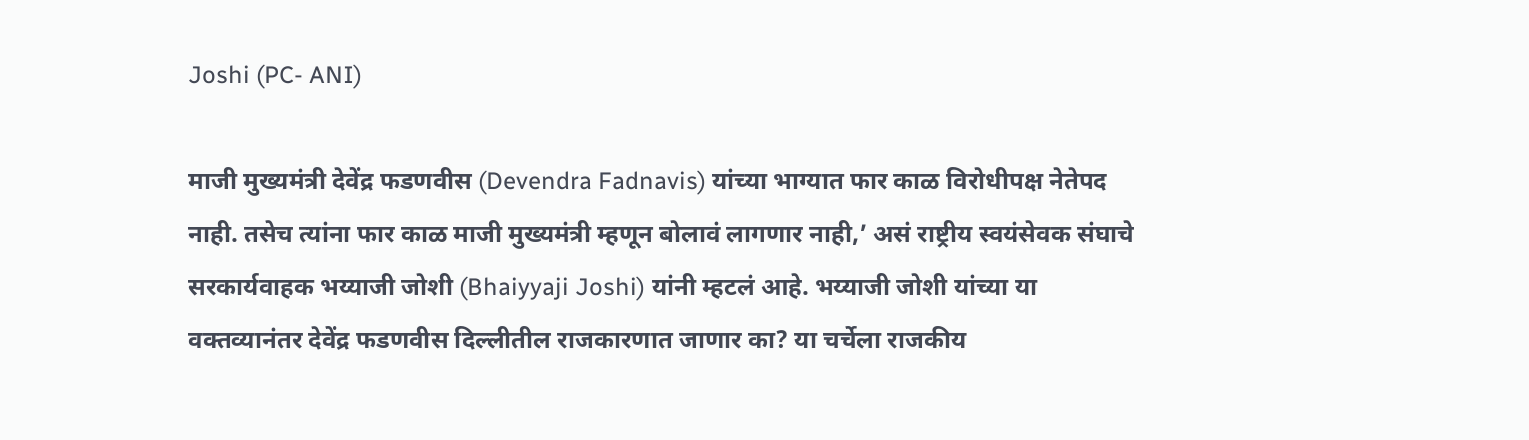Joshi (PC- ANI)

माजी मुख्यमंत्री देवेंद्र फडणवीस (Devendra Fadnavis) यांच्या भाग्यात फार काळ विरोधीपक्ष नेतेपद नाही. तसेच त्यांना फार काळ माजी मुख्यमंत्री म्हणून बोलावं लागणार नाही,’ असं राष्ट्रीय स्वयंसेवक संघाचे सरकार्यवाहक भय्याजी जोशी (Bhaiyyaji Joshi) यांनी म्हटलं आहे. भय्याजी जोशी यांच्या या वक्तव्यानंतर देवेंद्र फडणवीस दिल्लीतील राजकारणात जाणार का? या चर्चेला राजकीय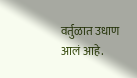वर्तुळात उधाण आलं आहे.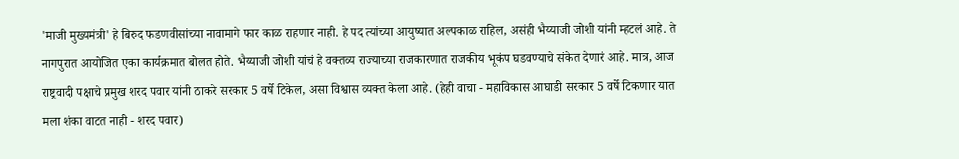'माजी मुख्यमंत्री' हे बिरुद फडणवीसांच्या नावामागे फार काळ राहणार नाही. हे पद त्यांच्या आयुष्यात अल्पकाळ राहिल, असंही भैय्याजी जोशी यांनी म्हटलं आहे. ते नागपुरात आयोजित एका कार्यक्रमात बोलत होते. भैय्याजी जोशी यांचं हे वक्तव्य राज्याच्या राजकारणात राजकीय भूकंप घडवण्याचे संकेत देणारं आहे. मात्र, आज राष्ट्रवादी पक्षाचे प्रमुख शरद पवार यांनी ठाकरे सरकार 5 वर्षे टिकेल, असा विश्वास व्यक्त केला आहे. (हेही वाचा - महाविकास आघाडी सरकार 5 वर्षे टिकणार यात मला शंका वाटत नाही - शरद पवार)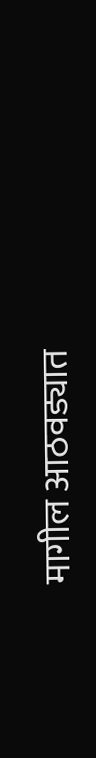मागील आठवड्यात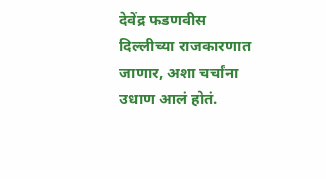देवेंद्र फडणवीस दिल्लीच्या राजकारणात जाणार, अशा चर्चांना उधाण आलं होतं.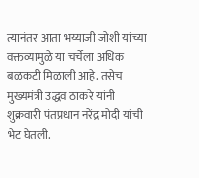त्यानंतर आता भय्याजी जोशी यांच्या वक्तव्यामुळे या चर्चेला अधिक बळकटी मिळाली आहे. तसेच मुख्यमंत्री उद्धव ठाकरे यांनी शुक्रवारी पंतप्रधान नरेंद्र मोदी यांची भेट घेतली.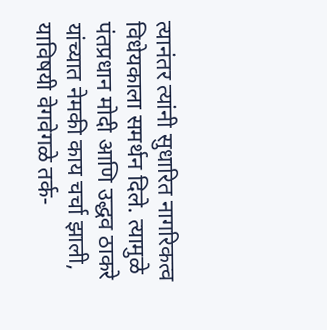त्यानंतर त्यांनी सुधारित नागरिकत्व विधेयकाला समर्थन दिले. त्यामुळे पंतप्रधान मोदी आणि उद्धव ठाकरे यांच्यात नेमकी काय चर्चा झाली, याविषयी वेगवेगळे तर्क-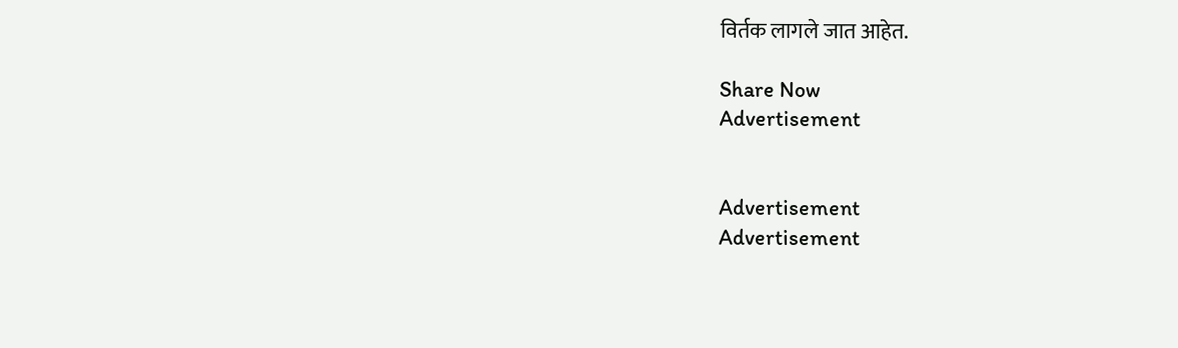विर्तक लागले जात आहेत.

Share Now
Advertisement


Advertisement
Advertisement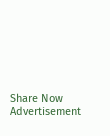Share Now
Advertisement